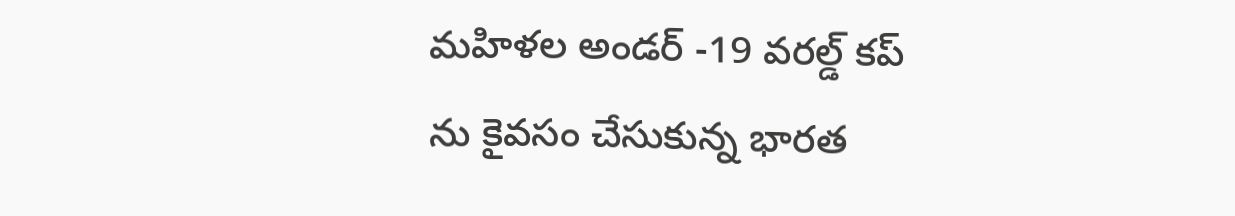మహిళల అండర్ -19 వరల్డ్ కప్ ను కైవసం చేసుకున్న భారత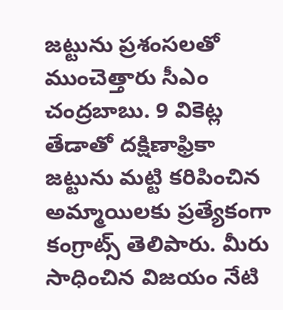జట్టును ప్రశంసలతో ముంచెత్తారు సీఎం చంద్రబాబు. 9 వికెట్ల తేడాతో దక్షిణాఫ్రికా జట్టును మట్టి కరిపించిన అమ్మాయిలకు ప్రత్యేకంగా కంగ్రాట్స్ తెలిపారు. మీరు సాధించిన విజయం నేటి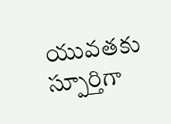యువతకు స్పూర్తిగా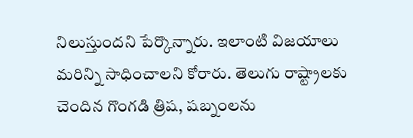నిలుస్తుందని పేర్కొన్నారు. ఇలాంటి విజయాలు మరిన్ని సాధించాలని కోరారు. తెలుగు రాష్ట్రాలకు చెందిన గొంగడి త్రిష, షబ్నంలను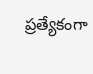ప్రత్యేకంగా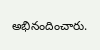అభినందించారు.